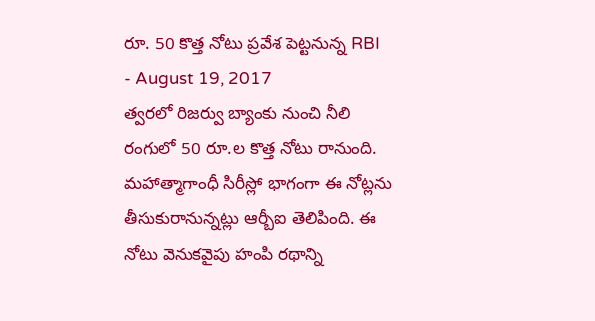రూ. 50 కొత్త నోటు ప్రవేశ పెట్టనున్న RBI
- August 19, 2017
త్వరలో రిజర్వు బ్యాంకు నుంచి నీలి రంగులో 50 రూ.ల కొత్త నోటు రానుంది. మహాత్మాగాంధీ సిరీస్లో భాగంగా ఈ నోట్లను తీసుకురానున్నట్లు ఆర్బీఐ తెలిపింది. ఈ నోటు వెనుకవైపు హంపి రథాన్ని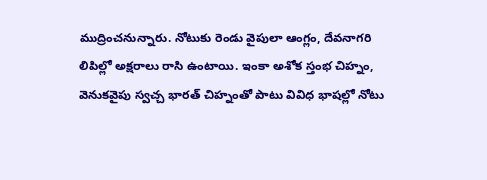ముద్రించనున్నారు. నోటుకు రెండు వైపులా ఆంగ్లం, దేవనాగరి లిపిల్లో అక్షరాలు రాసి ఉంటాయి. ఇంకా అశోక స్తంభ చిహ్నం, వెనుకవైపు స్వచ్చ భారత్ చిహ్నంతో పాటు వివిధ భాషల్లో నోటు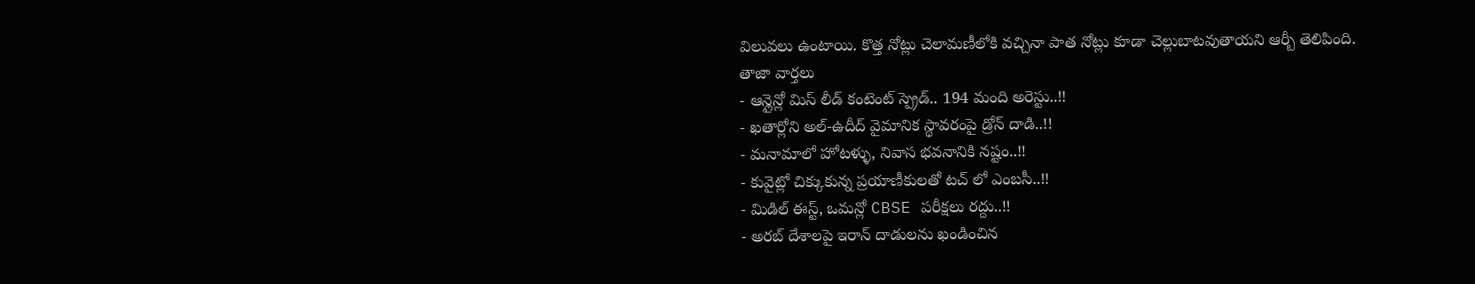విలువలు ఉంటాయి. కొత్త నోట్లు చెలామణీలోకి వచ్చినా పాత నోట్లు కూడా చెల్లుబాటవుతాయని ఆర్బీ తెలిపింది.
తాజా వార్తలు
- ఆన్లైన్లో మిస్ లీడ్ కంటెంట్ స్ప్రెడ్.. 194 మంది అరెస్టు..!!
- ఖతార్లోని అల్-ఉదీద్ వైమానిక స్థావరంపై డ్రోన్ దాడి..!!
- మనామాలో హోటళ్ళు, నివాస భవనానికి నష్టం..!!
- కువైట్లో చిక్కుకున్న ప్రయాణీకులతో టచ్ లో ఎంబసీ..!!
- మిడిల్ ఈస్ట్, ఒమన్లో CBSE పరీక్షలు రద్దు..!!
- అరబ్ దేశాలపై ఇరాన్ దాడులను ఖండించిన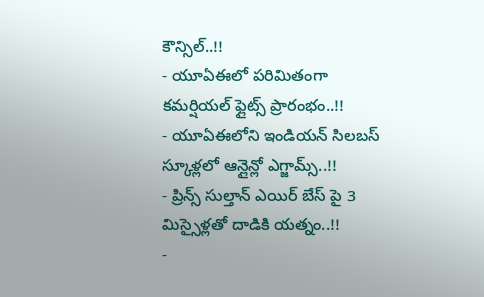కౌన్సిల్..!!
- యూఏఈలో పరిమితంగా కమర్షియల్ ఫ్లైట్స్ ప్రారంభం..!!
- యూఏఈలోని ఇండియన్ సిలబస్ స్కూళ్లలో ఆన్లైన్లో ఎగ్జామ్స్..!!
- ప్రిన్స్ సుల్తాన్ ఎయిర్ బేస్ పై 3 మిస్సైళ్లతో దాడికి యత్నం..!!
-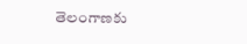తెలంగాణకు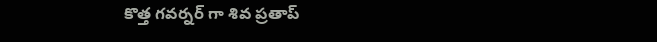కొత్త గవర్నర్ గా శివ ప్రతాప్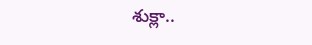శుక్లా..